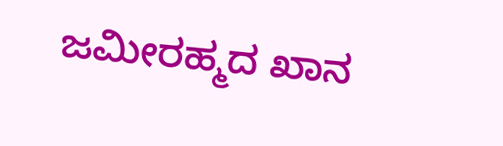ಜಮೀರಹ್ಮದ ಖಾನ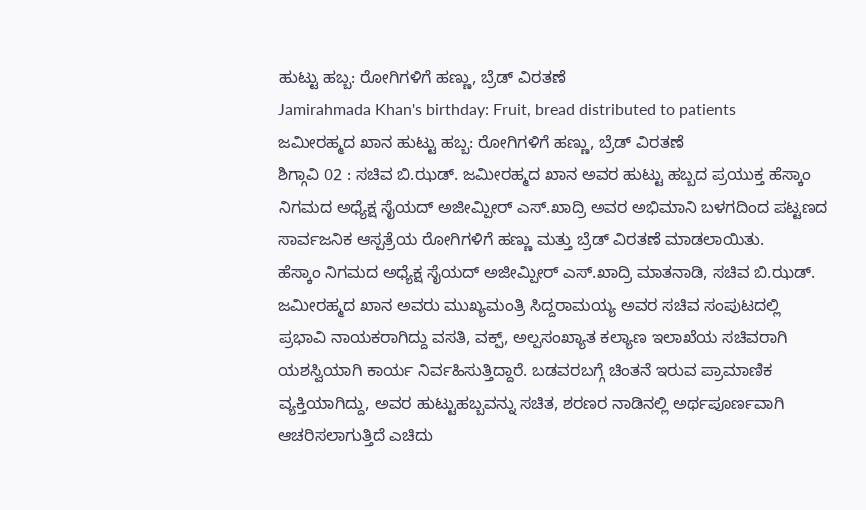ಹುಟ್ಟು ಹಬ್ಬ: ರೋಗಿಗಳಿಗೆ ಹಣ್ಣು, ಬ್ರೆಡ್ ವಿರತಣೆ
Jamirahmada Khan's birthday: Fruit, bread distributed to patients
ಜಮೀರಹ್ಮದ ಖಾನ ಹುಟ್ಟು ಹಬ್ಬ: ರೋಗಿಗಳಿಗೆ ಹಣ್ಣು, ಬ್ರೆಡ್ ವಿರತಣೆ
ಶಿಗ್ಗಾವಿ 02 : ಸಚಿವ ಬಿ.ಝಡ್. ಜಮೀರಹ್ಮದ ಖಾನ ಅವರ ಹುಟ್ಟು ಹಬ್ಬದ ಪ್ರಯುಕ್ತ ಹೆಸ್ಕಾಂ ನಿಗಮದ ಅಧ್ಯೆಕ್ಷ ಸೈಯದ್ ಅಜೀಮ್ಪೀರ್ ಎಸ್.ಖಾದ್ರಿ ಅವರ ಅಭಿಮಾನಿ ಬಳಗದಿಂದ ಪಟ್ಟಣದ ಸಾರ್ವಜನಿಕ ಆಸ್ಪತ್ರೆಯ ರೋಗಿಗಳಿಗೆ ಹಣ್ಣು ಮತ್ತು ಬ್ರೆಡ್ ವಿರತಣೆ ಮಾಡಲಾಯಿತು.
ಹೆಸ್ಕಾಂ ನಿಗಮದ ಅಧ್ಯೆಕ್ಷ ಸೈಯದ್ ಅಜೀಮ್ಪೀರ್ ಎಸ್.ಖಾದ್ರಿ ಮಾತನಾಡಿ, ಸಚಿವ ಬಿ.ಝಡ್. ಜಮೀರಹ್ಮದ ಖಾನ ಅವರು ಮುಖ್ಯಮಂತ್ರಿ ಸಿದ್ದರಾಮಯ್ಯ ಅವರ ಸಚಿವ ಸಂಪುಟದಲ್ಲಿ ಪ್ರಭಾವಿ ನಾಯಕರಾಗಿದ್ದು ವಸತಿ, ವಕ್ಪ್, ಅಲ್ಪಸಂಖ್ಯಾತ ಕಲ್ಯಾಣ ಇಲಾಖೆಯ ಸಚಿವರಾಗಿ ಯಶಸ್ವಿಯಾಗಿ ಕಾರ್ಯ ನಿರ್ವಹಿಸುತ್ತಿದ್ದಾರೆ. ಬಡವರಬಗ್ಗೆ ಚಿಂತನೆ ಇರುವ ಪ್ರಾಮಾಣಿಕ ವ್ಯಕ್ತಿಯಾಗಿದ್ದು, ಅವರ ಹುಟ್ಟುಹಬ್ಬವನ್ನು ಸಚಿತ, ಶರಣರ ನಾಡಿನಲ್ಲಿ ಅರ್ಥಪೂರ್ಣವಾಗಿ ಆಚರಿಸಲಾಗುತ್ತಿದೆ ಎಚಿದು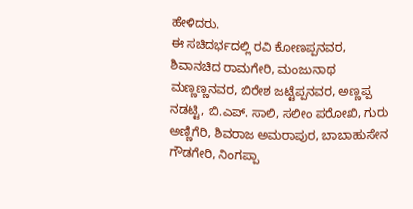ಹೇಳಿದರು.
ಈ ಸಚಿದರ್ಭದಲ್ಲಿ ರವಿ ಕೋಣಪ್ಪನವರ, ಶಿವಾನಚಿದ ರಾಮಗೇರಿ, ಮಂಜುನಾಥ ಮಣ್ಣಣ್ಣನವರ, ಬಿರೇಶ ಜಟ್ಟೆಪ್ಪನವರ, ಅಣ್ಣಪ್ಪ ನಡಟ್ಟಿ, ಬಿ.ಎಪ್. ಸಾಲಿ, ಸಲೀಂ ಪರೋಖಿ, ಗುರು ಅಣ್ಣಿಗೆರಿ, ಶಿವರಾಜ ಅಮರಾಪುರ, ಬಾಬಾಹುಸೇನ ಗೌಡಗೇರಿ, ನಿಂಗಪ್ಪಾ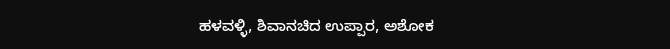ಹಳವಳ್ಳಿ, ಶಿವಾನಚಿದ ಉಪ್ಪಾರ, ಅಶೋಕ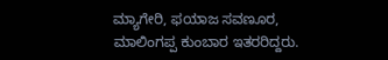ಮ್ಯಾಗೇರಿ, ಫಯಾಜ ಸವಣೂರ, ಮಾಲಿಂಗಪ್ಪ ಕುಂಬಾರ ಇತರರಿದ್ದರು.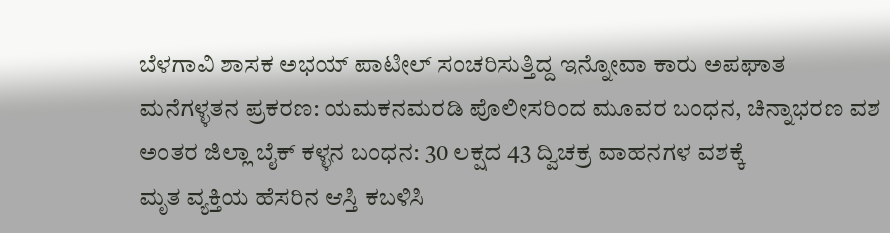ಬೆಳಗಾವಿ ಶಾಸಕ ಅಭಯ್ ಪಾಟೀಲ್ ಸಂಚರಿಸುತ್ತಿದ್ದ ಇನ್ನೋವಾ ಕಾರು ಅಪಘಾತ
ಮನೆಗಳ್ಳತನ ಪ್ರಕರಣ: ಯಮಕನಮರಡಿ ಪೊಲೀಸರಿಂದ ಮೂವರ ಬಂಧನ, ಚಿನ್ನಾಭರಣ ವಶ
ಅಂತರ ಜಿಲ್ಲಾ ಬೈಕ್ ಕಳ್ಳನ ಬಂಧನ: 30 ಲಕ್ಷದ 43 ದ್ವಿಚಕ್ರ ವಾಹನಗಳ ವಶಕ್ಕೆ
ಮೃತ ವ್ಯಕ್ತಿಯ ಹೆಸರಿನ ಆಸ್ತಿ ಕಬಳಿಸಿ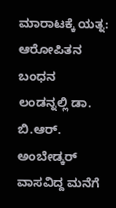ಮಾರಾಟಕ್ಕೆ ಯತ್ನ: ಆರೋಪಿತನ ಬಂಧನ
ಲಂಡನ್ನಲ್ಲಿ ಡಾ. ಬಿ.ಆರ್. ಅಂಬೇಡ್ಕರ್ ವಾಸವಿದ್ದ ಮನೆಗೆ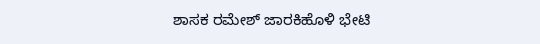ಶಾಸಕ ರಮೇಶ್ ಜಾರಕಿಹೊಳಿ ಭೇಟಿ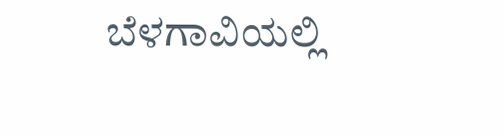ಬೆಳಗಾವಿಯಲ್ಲಿ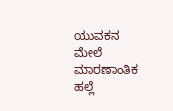ಯುವಕನ ಮೇಲೆ ಮಾರಣಾಂತಿಕ ಹಲ್ಲೆ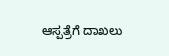ಆಸ್ಪತ್ರೆಗೆ ದಾಖಲು